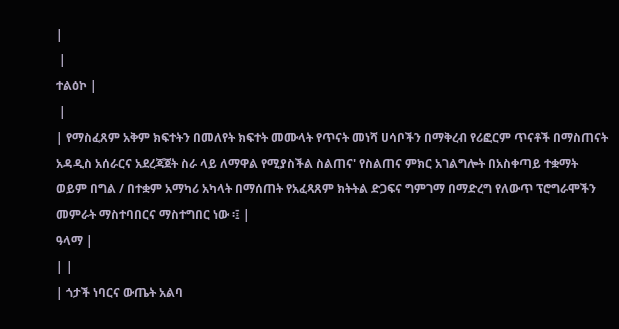|
 |
ተልዕኮ |
 |
| የማስፈጸም አቅም ክፍተትን በመለየት ክፍተት መሙላት የጥናት መነሻ ሀሳቦችን በማቅረብ የሪፎርም ጥናቶች በማስጠናት አዳዲስ አሰራርና አደረጃጀት ስራ ላይ ለማዋል የሚያስችል ስልጠና' የስልጠና ምክር አገልግሎት በአስቀጣይ ተቋማት ወይም በግል / በተቋም አማካሪ አካላት በማሰጠት የአፈጻጸም ክትትል ድጋፍና ግምገማ በማድረግ የለውጥ ፕሮግራሞችን መምራት ማስተባበርና ማስተግበር ነው ፡፤ |
ዓላማ |
| |
| ጎታች ነባርና ውጤት አልባ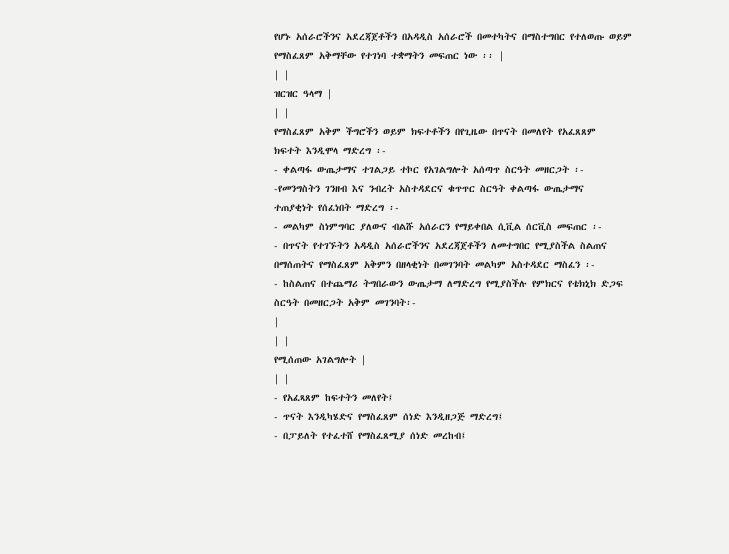የሆኑ አሰራሮችንና አደረጃጀቶችን በአዳዲስ አሰራሮች በመተካትና በማስተግበር የተለወጡ ወይም የማስፈጸም አቅማቸው የተገነባ ተቋማትን መፍጠር ነው ፡፡ |
| |
ዝርዝር ዓላማ |
| |
የማስፈጸም አቅም ችግሮችን ወይም ክፍተቶችን በየጊዜው በጥናት በመለየት የአፈጸጸም
ክፍተት እንዲሞላ ማድረግ ፡-
- ቀልጣፋ ውጤታማና ተገልጋይ ተኮር የአገልግሎት አሰጣጥ ስርዓት መዘርጋት ፡-
-የመንግስትን ገንዘብ እና ንብረት አስተዳደርና ቁጥጥር ስርዓት ቀልጣፋ ውጤታማና
ተጠያቂነት የሰፈነበት ማድረግ ፡-
- መልካም ስነምግባር ያለውና ብልሹ አሰራርን የማይቀበል ሲቪል ሰርቪስ መፍጠር ፡-
- በጥናት የተገኙትን አዳዲስ አሰራሮችንና አደረጃጀቶችን ለመተግበር የሚያስችል ስልጠና
በማሰጠትና የማስፈጸም አቅምን በዘላቂነት በመገንባት መልካም አስተዳደር ማስፈን ፡-
- ከስልጠና በተጨማሪ ትግበራውን ውጤታማ ለማድረግ የሚያስችሉ የምክርና የቴክኒክ ድጋፍ ስርዓት በመዘርጋት አቅም መገንባት፡-
|
| |
የሚሰጠው አገልግሎት |
| |
- የአፈጻጸም ከፍተትን መለየት፤
- ጥናት እንዲካሄድና የማስፈጸም ሰነድ እንዲዘጋጅ ማድረግ፤
- በፓይለት የተፈተሸ የማስፈጸሚያ ሰነድ መረከብ፤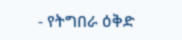- የትግበራ ዕቅድ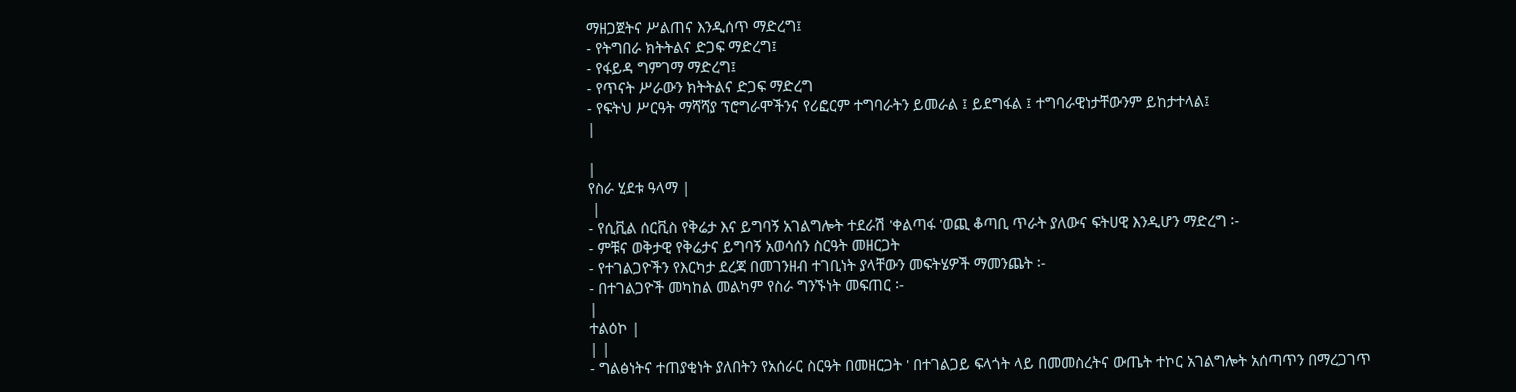ማዘጋጀትና ሥልጠና እንዲሰጥ ማድረግ፤
- የትግበራ ክትትልና ድጋፍ ማድረግ፤
- የፋይዳ ግምገማ ማድረግ፤
- የጥናት ሥራውን ክትትልና ድጋፍ ማድረግ
- የፍትህ ሥርዓት ማሻሻያ ፕሮግራሞችንና የሪፎርም ተግባራትን ይመራል ፤ ይደግፋል ፤ ተግባራዊነታቸውንም ይከታተላል፤
|

|
የስራ ሂደቱ ዓላማ |
 |
- የሲቪል ሰርቪስ የቅሬታ እና ይግባኝ አገልግሎት ተደራሽ 'ቀልጣፋ 'ወጪ ቆጣቢ ጥራት ያለውና ፍትሀዊ እንዲሆን ማድረግ ፡-
- ምቹና ወቅታዊ የቅሬታና ይግባኝ አወሳሰን ስርዓት መዘርጋት
- የተገልጋዮችን የእርካታ ደረጃ በመገንዘብ ተገቢነት ያላቸውን መፍትሄዎች ማመንጨት ፡-
- በተገልጋዮች መካከል መልካም የስራ ግንኙነት መፍጠር ፡-
|
ተልዕኮ |
| |
- ግልፅነትና ተጠያቂነት ያለበትን የአሰራር ስርዓት በመዘርጋት ' በተገልጋይ ፍላጎት ላይ በመመስረትና ውጤት ተኮር አገልግሎት አሰጣጥን በማረጋገጥ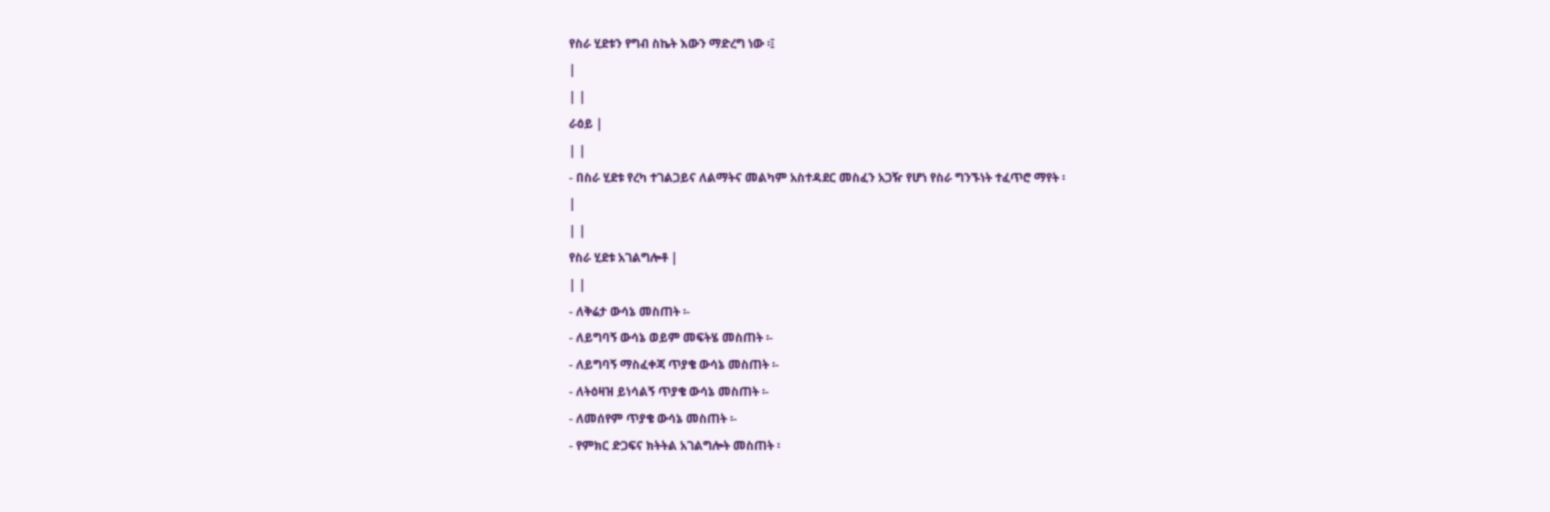የስራ ሂደቱን የግብ ስኬት እውን ማድረግ ነው ፡፤
|
| |
ራዕይ |
| |
- በስራ ሂደቱ የረካ ተገልጋይና ለልማትና መልካም አስተዳደር መስፈን አጋዥ የሆነ የስራ ግንኙነት ተፈጥሮ ማየት ፡
|
| |
የስራ ሂደቱ አገልግሎቶ |
| |
- ለቅሬታ ውሳኔ መስጠት ፡-
- ለይግባኝ ውሳኔ ወይም መፍትሄ መስጠት ፡-
- ለይግባኝ ማስፈቀጃ ጥያቄ ውሳኔ መስጠት ፡-
- ለትዕዛዝ ይነሳልኝ ጥያቄ ውሳኔ መስጠት ፡-
- ለመሰየም ጥያቄ ውሳኔ መስጠት ፡-
- የምክር ድጋፍና ክትትል አገልግሎት መስጠት ፡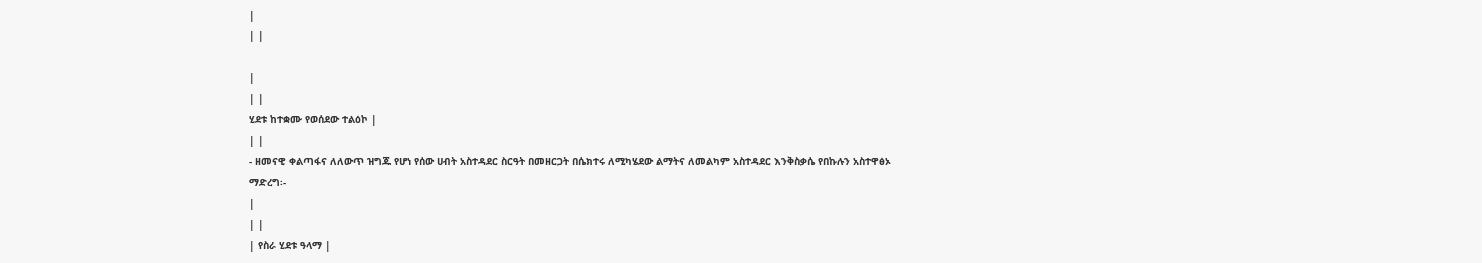|
| |

|
| |
ሂደቱ ከተቋሙ የወሰደው ተልዕኮ |
| |
- ዘመናዊ ቀልጣፋና ለለውጥ ዝግጁ የሆነ የሰው ሀብት አስተዳደር ስርዓት በመዘርጋት በሴክተሩ ለሚካሄደው ልማትና ለመልካም አስተዳደር እንቅስቃሴ የበኩሉን አስተዋፅኦ ማድረግ፡-
|
| |
| የስራ ሂደቱ ዓላማ |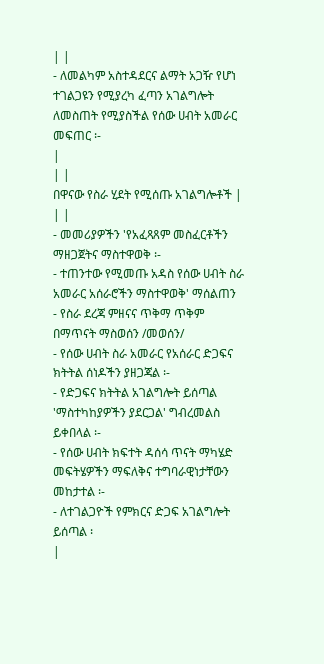| |
- ለመልካም አስተዳደርና ልማት አጋዥ የሆነ ተገልጋዩን የሚያረካ ፈጣን አገልግሎት ለመስጠት የሚያስችል የሰው ሀብት አመራር መፍጠር ፡-
|
| |
በዋናው የስራ ሂደት የሚሰጡ አገልግሎቶች |
| |
- መመሪያዎችን 'የአፈጻጸም መስፈርቶችን ማዘጋጀትና ማስተዋወቅ ፡-
- ተጠንተው የሚመጡ አዳስ የሰው ሀብት ስራ አመራር አሰራሮችን ማስተዋወቅ' ማሰልጠን
- የስራ ደረጃ ምዘናና ጥቅማ ጥቅም በማጥናት ማስወሰን /መወሰን/
- የሰው ሀብት ስራ አመራር የአሰራር ድጋፍና ክትትል ሰነዶችን ያዘጋጃል ፡-
- የድጋፍና ክትትል አገልግሎት ይሰጣል 'ማስተካከያዎችን ያደርጋል' ግብረመልስ ይቀበላል ፡-
- የሰው ሀብት ክፍተት ዳሰሳ ጥናት ማካሄድ መፍትሄዎችን ማፍለቅና ተግባራዊነታቸውን መከታተል ፡-
- ለተገልጋዮች የምክርና ድጋፍ አገልግሎት ይሰጣል ፡
|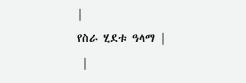|
የስራ ሂደቱ ዓላማ |
 |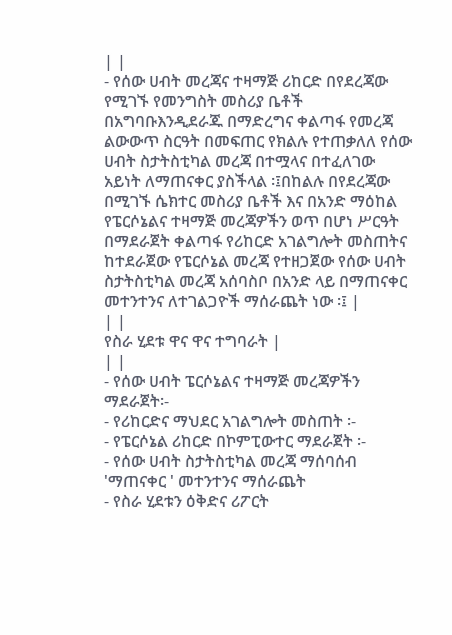| |
- የሰው ሀብት መረጃና ተዛማጅ ሪከርድ በየደረጃው የሚገኙ የመንግስት መስሪያ ቤቶች በአግባቡእንዲደራጁ በማድረግና ቀልጣፋ የመረጃ ልውውጥ ስርዓት በመፍጠር የክልሉ የተጠቃለለ የሰው
ሀብት ስታትስቲካል መረጃ በተሟላና በተፈለገው አይነት ለማጠናቀር ያስችላል ፡፤በከልሉ በየደረጃው በሚገኙ ሴክተር መስሪያ ቤቶች እና በአንድ ማዕከል የፔርሶኔልና ተዛማጅ መረጃዎችን ወጥ በሆነ ሥርዓት በማደራጀት ቀልጣፋ የሪከርድ አገልግሎት መስጠትና ከተደራጀው የፔርሶኔል መረጃ የተዘጋጀው የሰው ሀብት ስታትስቲካል መረጃ አሰባስቦ በአንድ ላይ በማጠናቀር መተንተንና ለተገልጋዮች ማሰራጨት ነው ፡፤ |
| |
የስራ ሂደቱ ዋና ዋና ተግባራት |
| |
- የሰው ሀብት ፔርሶኔልና ተዛማጅ መረጃዎችን ማደራጀት፡-
- የሪከርድና ማህደር አገልግሎት መስጠት ፡-
- የፔርሶኔል ሪከርድ በኮምፒውተር ማደራጀት ፡-
- የሰው ሀብት ስታትስቲካል መረጃ ማሰባሰብ 'ማጠናቀር ' መተንተንና ማሰራጨት
- የስራ ሂደቱን ዕቅድና ሪፖርት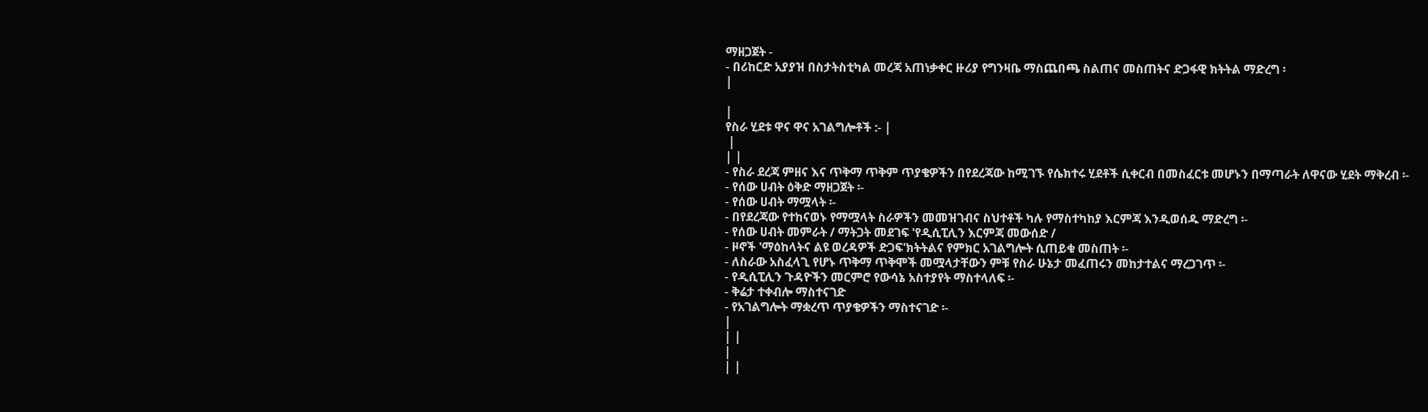ማዘጋጀት -
- በሪከርድ አያያዝ በስታትስቲካል መረጃ አጠነቃቀር ዙሪያ የግንዛቤ ማስጨበጫ ስልጠና መስጠትና ድጋፋዊ ክትትል ማድረግ ፡
|

|
የስራ ሂደቱ ዋና ዋና አገልግሎቶች :- |
 |
| |
- የስራ ደረጃ ምዘና እና ጥቅማ ጥቅም ጥያቄዎችን በየደረጃው ከሚገኙ የሴክተሩ ሂደቶች ሲቀርብ በመስፈርቱ መሆኑን በማጣራት ለዋናው ሂደት ማቅረብ ፡-
- የሰው ሀብት ዕቅድ ማዘጋጀት ፡-
- የሰው ሀብት ማሟላት ፡-
- በየደረጃው የተከናወኑ የማሟላት ስራዎችን መመዝገብና ስህተቶች ካሉ የማስተካከያ እርምጃ እንዲወሰዱ ማድረግ ፡-
- የሰው ሀብት መምራት / ማትጋት መደገፍ 'የዲሲፒሊን እርምጃ መውሰድ /
- ዞኖች 'ማዕከላትና ልዩ ወረዳዎች ድጋፍ'ክትትልና የምክር አገልግሎት ሲጠይቁ መስጠት ፡-
- ለስራው አስፈላጊ የሆኑ ጥቅማ ጥቅሞች መሟላታቸውን ምቹ የስራ ሁኔታ መፈጠሩን መከታተልና ማረጋገጥ ፡-
- የዲሲፒሊን ጉዳዮችን መርምሮ የውሳኔ አስተያየት ማስተላለፍ ፡-
- ቅሬታ ተቀብሎ ማስተናገድ
- የአገልግሎት ማቋረጥ ጥያቄዎችን ማስተናገድ ፡-
|
| |
|
| |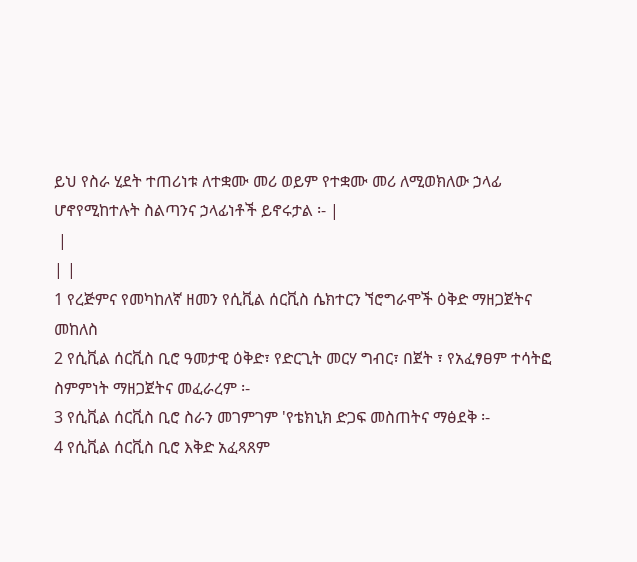ይህ የስራ ሂደት ተጠሪነቱ ለተቋሙ መሪ ወይም የተቋሙ መሪ ለሚወክለው ኃላፊ ሆኖየሚከተሉት ስልጣንና ኃላፊነቶች ይኖሩታል ፡- |
 |
| |
1 የረጅምና የመካከለኛ ዘመን የሲቪል ሰርቪስ ሴክተርን ኘሮግራሞች ዕቅድ ማዘጋጀትና መከለስ
2 የሲቪል ሰርቪስ ቢሮ ዓመታዊ ዕቅድ፣ የድርጊት መርሃ ግብር፣ በጀት ፣ የአፈፃፀም ተሳትፎ
ስምምነት ማዘጋጀትና መፈራረም ፡-
3 የሲቪል ሰርቪስ ቢሮ ስራን መገምገም 'የቴክኒክ ድጋፍ መስጠትና ማፅደቅ ፡-
4 የሲቪል ሰርቪስ ቢሮ እቅድ አፈጻጸም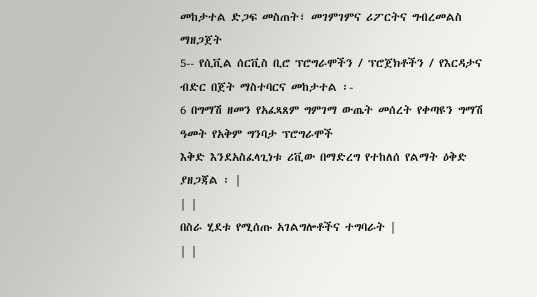መከታተል ድጋፍ መስጠት፣ መገምገምና ሪፖርትና ግብረመልስ
ማዘጋጀት
5-- የሲቪል ሰርቪስ ቢሮ ፕሮግራሞችን / ፕሮጀክቶችን / የእርዳታና ብድር በጀት ማስተባርና መከታተል ፡-
6 በግማሽ ዘመን የአፈጻጸም ግምገማ ውጤት መሰረት የቀጣዩን ግማሽ ዓመት የአቅም ግንባታ ፕሮግራሞች
እቅድ እንደአስፈላጊነቱ ሪቪው በማድረግ የተከለሰ የልማት ዕቅድ ያዘጋጃል ፡ |
| |
በስራ ሂደቱ የሚሰጡ አገልግሎቶችና ተግባራት |
| |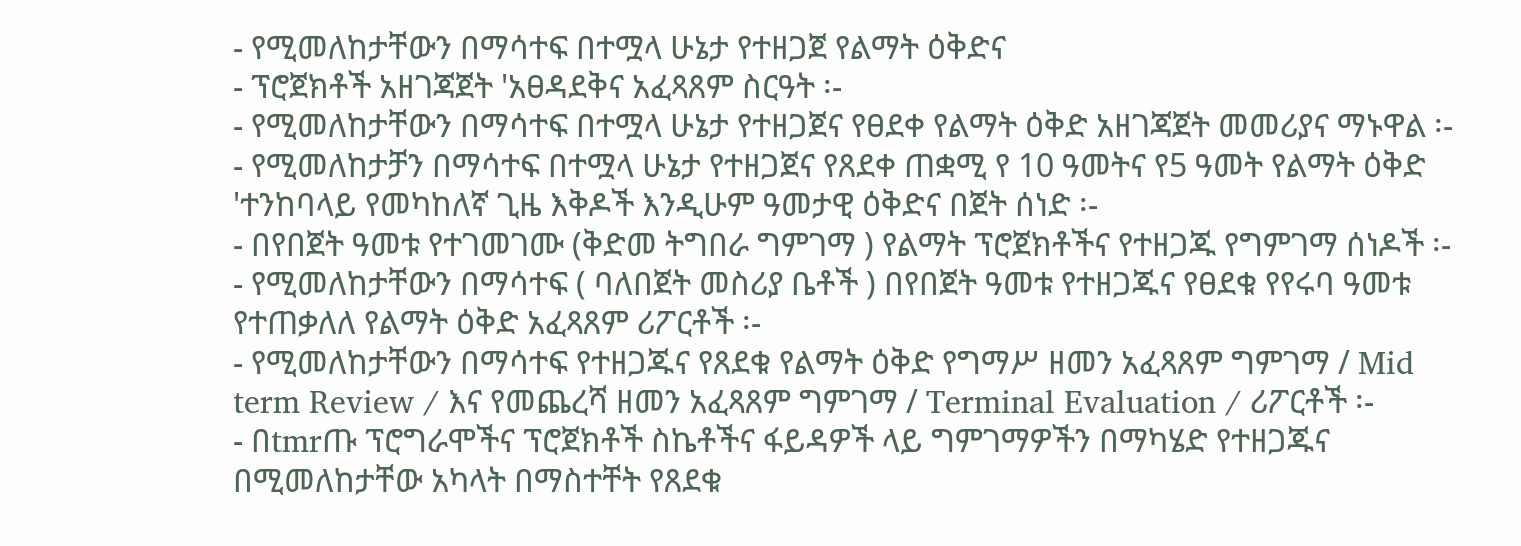- የሚመለከታቸውን በማሳተፍ በተሟላ ሁኔታ የተዘጋጀ የልማት ዕቅድና
- ፕሮጀክቶች አዘገጃጀት 'አፀዳደቅና አፈጻጸም ስርዓት ፡-
- የሚመለከታቸውን በማሳተፍ በተሟላ ሁኔታ የተዘጋጀና የፀደቀ የልማት ዕቅድ አዘገጃጀት መመሪያና ማኑዋል ፡-
- የሚመለከታቻን በማሳተፍ በተሟላ ሁኔታ የተዘጋጀና የጸደቀ ጠቋሚ የ 10 ዓመትና የ5 ዓመት የልማት ዕቅድ 'ተንከባላይ የመካከለኛ ጊዜ እቅዶች እንዲሁም ዓመታዊ ዕቅድና በጀት ሰነድ ፡-
- በየበጀት ዓመቱ የተገመገሙ (ቅድመ ትግበራ ግምገማ ) የልማት ፕሮጀክቶችና የተዘጋጁ የግምገማ ሰነዶች ፡-
- የሚመለከታቸውን በማሳተፍ ( ባለበጀት መስሪያ ቤቶች ) በየበጀት ዓመቱ የተዘጋጁና የፀደቁ የየሩባ ዓመቱ የተጠቃለለ የልማት ዕቅድ አፈጻጸም ሪፖርቶች ፡-
- የሚመለከታቸውን በማሳተፍ የተዘጋጁና የጸደቁ የልማት ዕቅድ የግማሥ ዘመን አፈጻጸም ግምገማ / Mid term Review / እና የመጨረሻ ዘመን አፈጻጸም ግምገማ / Terminal Evaluation / ሪፖርቶች ፡-
- በtmrጡ ፕሮግራሞችና ፕሮጀክቶች ስኬቶችና ፋይዳዎች ላይ ግምገማዎችን በማካሄድ የተዘጋጁና በሚመለከታቸው አካላት በማስተቸት የጸደቁ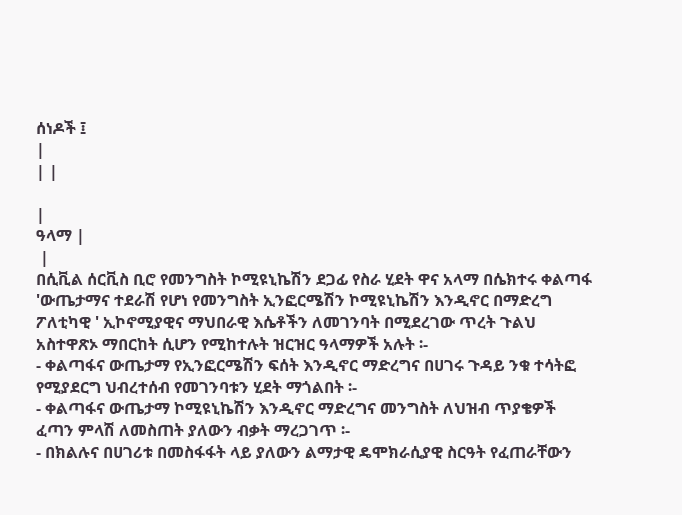ሰነዶች ፤
|
| |

|
ዓላማ |
 |
በሲቪል ሰርቪስ ቢሮ የመንግስት ኮሚዩኒኬሽን ደጋፊ የስራ ሂደት ዋና አላማ በሴክተሩ ቀልጣፋ 'ውጤታማና ተደራሽ የሆነ የመንግስት ኢንፎርሜሽን ኮሚዩኒኬሽን እንዲኖር በማድረግ ፖለቲካዊ ' ኢኮኖሚያዊና ማህበራዊ እሴቶችን ለመገንባት በሚደረገው ጥረት ጉልህ አስተዋጽኦ ማበርከት ሲሆን የሚከተሉት ዝርዝር ዓላማዎች አሉት ፡-
- ቀልጣፋና ውጤታማ የኢንፎርሜሽን ፍሰት እንዲኖር ማድረግና በሀገሩ ጉዳይ ንቁ ተሳትፎ የሚያደርግ ህብረተሰብ የመገንባቱን ሂደት ማጎልበት ፡-
- ቀልጣፋና ውጤታማ ኮሚዩኒኬሽን እንዲኖር ማድረግና መንግስት ለህዝብ ጥያቄዎች ፈጣን ምላሽ ለመስጠት ያለውን ብቃት ማረጋገጥ ፡-
- በክልሉና በሀገሪቱ በመስፋፋት ላይ ያለውን ልማታዊ ዴሞክራሲያዊ ስርዓት የፈጠራቸውን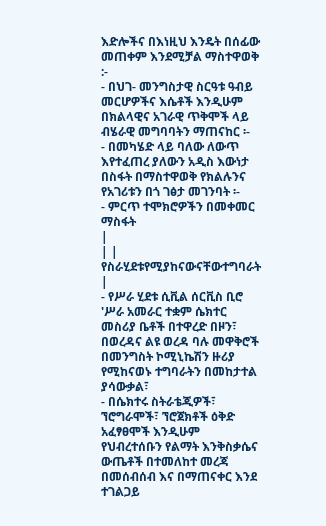እድሎችና በእነዚህ እንዴት በሰፊው መጠቀም እንደሚቻል ማስተዋወቅ :-
- በህገ- መንግስታዊ ስርዓቱ ዓብይ መርሆዎችና እሴቶች እንዲሁም በክልላዊና አገራዊ ጥቅሞች ላይ ብሄራዊ መግባባትን ማጠናከር ፡-
- በመካሄድ ላይ ባለው ለውጥ እየተፈጠረ ያለውን አዲስ እውነታ በስፋት በማስተዋወቅ የክልሉንና የአገሪቱን በጎ ገፅታ መገንባት ፡-
- ምርጥ ተሞክሮዎችን በመቀመር ማስፋት
|
| |
የስራሂደቱየሚያከናውናቸውተግባራት
|
- የሥራ ሂደቱ ሲቪል ሰርቪስ ቢሮ 'ሥራ አመራር ተቋም ሴክተር መስሪያ ቤቶች በተዋረድ በዞን፣ በወረዳና ልዩ ወረዳ ባሉ መዋቅሮች በመንግስት ኮሚኒኬሽን ዙሪያ የሚከናወኑ ተግባራትን በመከታተል ያሳውቃል፣
- በሴክተሩ ስትራቴጂዎች፣ ኘሮግራሞች፣ ኘሮጀክቶች ዕቅድ አፈፃፀሞች እንዲሁም የህብረተሰቡን የልማት እንቅስቃሴና ውጤቶች በተመለከተ መረጃ በመሰብሰብ እና በማጠናቀር እንደ ተገልጋይ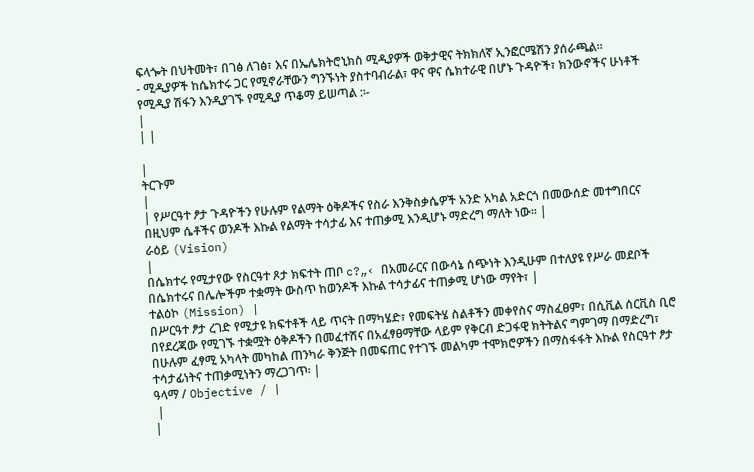ፍላጐት በህትመት፣ በገፅ ለገፅ፣ እና በኤሌክትሮኒክስ ሚዲያዎች ወቅታዊና ትክክለኛ ኢንፎርሜሽን ያሰራጫል፡፡
- ሚዲያዎች ከሴክተሩ ጋር የሚኖራቸውን ግንኙነት ያስተባብራል፣ ዋና ዋና ሴክተራዊ በሆኑ ጉዳዮች፣ ክንውኖችና ሁነቶች የሚዲያ ሽፋን እንዲያገኙ የሚዲያ ጥቆማ ይሠጣል :፡-
|
| |

|
ትርጉም
|
| የሥርዓተ ፆታ ጉዳዮችን የሁሉም የልማት ዕቅዶችና የስራ እንቅስቃሴዎች አንድ አካል አድርጎ በመውሰድ መተግበርና በዚህም ሴቶችና ወንዶች እኩል የልማት ተሳታፊ እና ተጠቃሚ እንዲሆኑ ማድረግ ማለት ነው፡፡ |
ራዕይ (Vision)
|
በሴክተሩ የሚታየው የስርዓተ ጾታ ክፍተት ጠቦ c?„‹ በአመራርና በውሳኔ ሰጭነት እንዲሁም በተለያዩ የሥራ መደቦች በሴክተሩና በሌሎችም ተቋማት ውስጥ ከወንዶች እኩል ተሳታፊና ተጠቃሚ ሆነው ማየት፣ |
ተልዕኮ (Mission) |
በሥርዓተ ፆታ ረገድ የሚታዩ ክፍተቶች ላይ ጥናት በማካሄድ፣ የመፍትሄ ስልቶችን መቀየስና ማስፈፀም፣ በሲቪል ሰርቪስ ቢሮ በየደረጃው የሚገኙ ተቋሟት ዕቅዶችን በመፈተሽና በአፈፃፀማቸው ላይም የቅርብ ድጋፋዊ ክትትልና ግምገማ በማድረግ፣ በሁሉም ፈፃሚ አካላት መካከል ጠንካራ ቅንጅት በመፍጠር የተገኙ መልካም ተሞክሮዎችን በማስፋፋት እኩል የስርዓተ ፆታ ተሳታፊነትና ተጠቃሚነትን ማረጋገጥ፡ |
ዓላማ / Objective / |
 |
|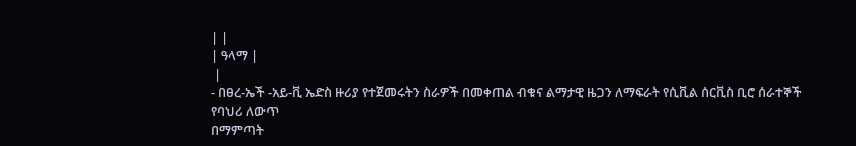| |
| ዓላማ |
 |
- በፀረ-ኤች -አይ-ቪ ኤድስ ዙሪያ የተጀመሩትን ስራዎች በመቀጠል ብቁና ልማታዊ ዜጋን ለማፍራት የሲቪል ሰርቪስ ቢሮ ሰራተኞች የባህሪ ለውጥ
በማምጣት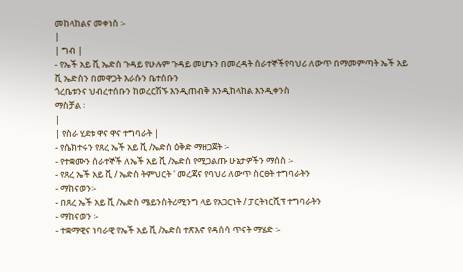መከላከልና መቀነስ ፡-
|
| ግብ |
- የኤች አይ ቪ ኤድስ ጉዳይ የሁሉም ጉዳይ መሆኑን በመረዳት ሰራተኞችየባህሪ ለውጥ በማመምጣት ኤች አይ ቪ ኤድስን በመዋጋት እራሱን ቤተሰቡን
ጎረቤቱንና ህብረተሰቡን ከወረርሽኙ እንዲጠብቅ እንዲከላከል እንዲቀንስ
ማስቻል ፡
|
| የስራ ሂደቱ ዋና ዋና ተግባራት |
- የሴክተሩን የጸረ ኤች አይ ቪ /ኤድስ ዕቅድ ማዘጋጀት ፡-
- የተቋሙን ሰራተኞች ለኤች አይ ቪ /ኤድስ የሚጋልጡ ሁኔታዎችን ማሰስ ፡-
- የጸረ ኤች አይ ቪ / ኤድስ ትምህርት ' መረጃና የባህሪ ለውጥ ስርፀት ተግባራትን
- ማከናወን፡-
- በጸረ ኤች አይ ቪ /ኤድስ ሜይንስትሪሚንግ ላይ የአጋርነት / ፓርትነርሺፕ ተግባራትን
- ማከናወን ፡-
- ተቋማዊና ነባራዊ የኤች አይ ቪ /ኤድስ ተጽእኖ የዳሰሳ ጥናት ማሄድ ፡-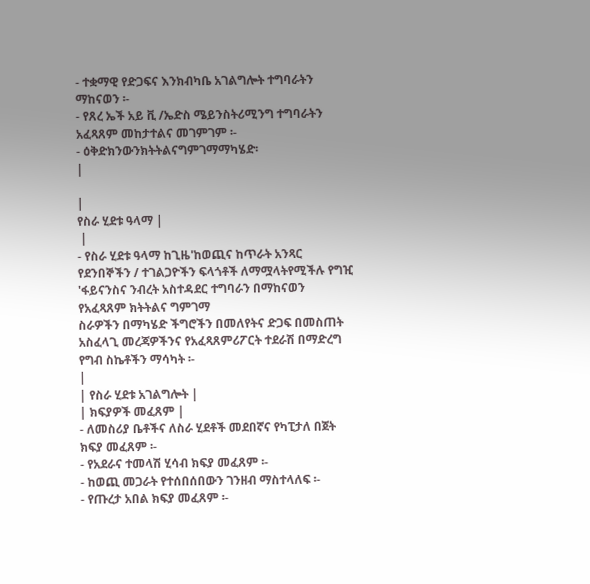- ተቋማዊ የድጋፍና እንክብካቤ አገልግሎት ተግባራትን ማከናወን ፡-
- የጸረ ኤች አይ ቪ /ኤድስ ሜይንስትሪሚንግ ተግባራትን አፈጻጸም መከታተልና መገምገም ፡-
- ዕቅድክንውንክትትልናግምገማማካሄድ፡
|

|
የስራ ሂደቱ ዓላማ |
 |
- የስራ ሂደቱ ዓላማ ከጊዜ'ከወጪና ከጥራት አንጻር የደንበኞችን / ተገልጋዮችን ፍላጎቶች ለማሟላትየሚችሉ የግዢ 'ፋይናንስና ንብረት አስተዳደር ተግባራን በማከናወን የአፈጻጸም ክትትልና ግምገማ
ስራዎችን በማካሄድ ችግሮችን በመለየትና ድጋፍ በመስጠት አስፈላጊ መረጃዎችንና የአፈጻጸምሪፖርት ተደራሽ በማድረግ የግብ ስኬቶችን ማሳካት ፡-
|
| የስራ ሂደቱ አገልግሎት |
| ክፍያዎች መፈጸም |
- ለመስሪያ ቤቶችና ለስራ ሂደቶች መደበኛና የካፒታለ በጀት ክፍያ መፈጸም ፡-
- የአደራና ተመላሽ ሂሳብ ክፍያ መፈጸም ፡-
- ከወጪ መጋራት የተሰበሰበውን ገንዘብ ማስተላለፍ ፡-
- የጡረታ አበል ክፍያ መፈጸም ፡-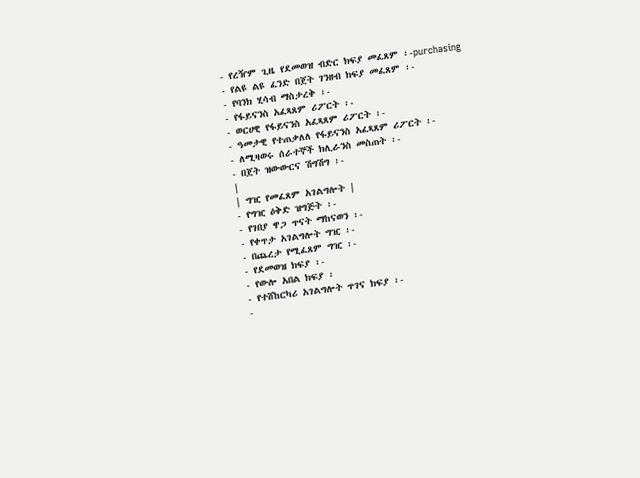- የረዥም ጊዜ የደመወዝ ብድር ክፍያ መፈጸም ፡-purchasing
- የልዩ ልዩ ፈንድ በጀት ገንዘብ ክፍያ መፈጸም ፡-
- የባንክ ሂሳብ ማስታረቅ ፡-
- የፋይናንስ አፈጻጸም ሪፖርት ፡-
- ወርሀዊ የፋይናንስ አፈጻጸም ሪፖርት ፡-
- ዓመታዊ የተጠቃለለ የፋይናንስ አፈጻጸም ሪፖርት ፡-
- ለሚዛወሩ ሰራተኞች ክሊራንስ መስጠት ፡-
- በጀት ዝውውርና ሽግሽግ ፡-
|
| ግዢ የመፈጸም አገልግሎት |
- የግዢ ዕቅድ ዝግጅት ፡-
- የገበያ ዋጋ ጥናት ማከናወን ፡-
- የቀጥታ አገልግሎት ግዢ ፡-
- በጨረታ የሚፈጸም ግዢ ፡-
- የደመወዝ ክፍያ ፡-
- የውሎ አበል ክፍያ ፡
- የተሸከርካሪ አገልግሎት ጥገና ክፍያ ፡-
-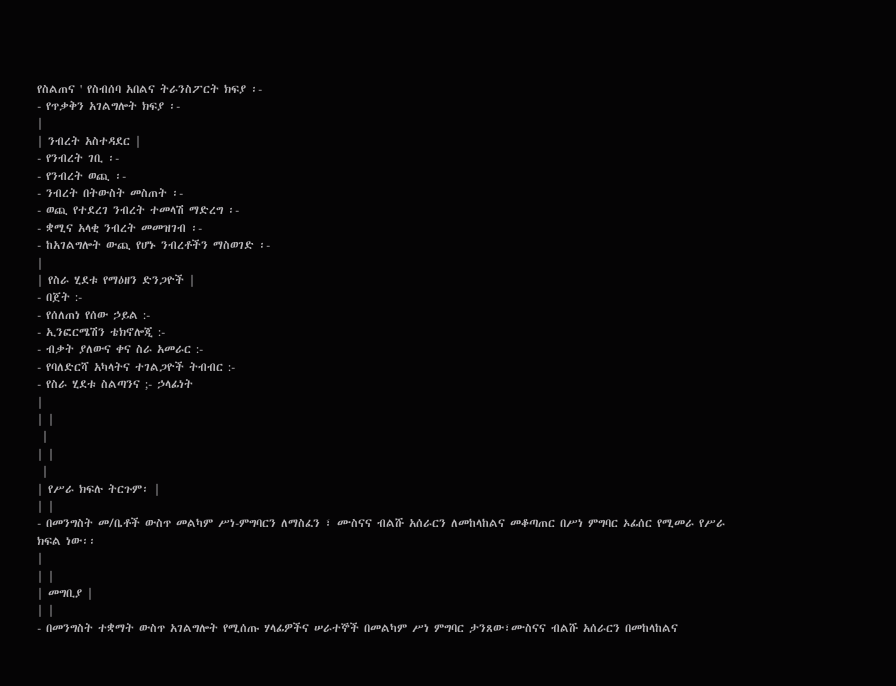የስልጠና ' የስብሰባ አበልና ትራንስፖርት ክፍያ ፡-
- የጥቃቅን አገልግሎት ክፍያ ፡-
|
| ንብረት አስተዳደር |
- የንብረት ገቢ ፡-
- የንብረት ወጪ ፡-
- ንብረት በትውስት መስጠት ፡-
- ወጪ የተደረገ ንብረት ተመላሽ ማድረግ ፡-
- ቋሚና አላቂ ንብረት መመዝገብ ፡-
- ከአገልግሎት ውጪ የሆኑ ንብረቶችን ማስወገድ ፡-
|
| የስራ ሂደቱ የማዕዘን ድንጋዮች |
- በጀት :-
- የሰለጠነ የሰው ኃይል :-
- ኢንፎርሜሽን ቴክኖሎጂ :-
- ብቃት ያለውና ቀና ስራ አመራር :-
- የባለድርሻ አካላትና ተገልጋዮች ትብብር :-
- የስራ ሂደቱ ስልጣንና ;- ኃላፊነት
|
| |
 |
| |
 |
| የሥራ ክፍሉ ትርጉም፡ |
| |
- በመንግስት መ/ቤቶች ውስጥ መልካም ሥነ-ምግባርን ለማስፈን ፣ ሙስናና ብልሹ አሰራርን ለመከላከልና መቆጣጠር በሥነ ምግባር ኦፊሰር የሚመራ የሥራ ክፍል ነው፡፡
|
| |
| መግቢያ |
| |
- በመንግስት ተቋማት ውስጥ አገልግሎት የሚሰጡ ሃላፊዎችና ሠራተኞች በመልካም ሥነ ምግባር ታንጸው፣ሙስናና ብልሹ አሰራርን በመከላከልና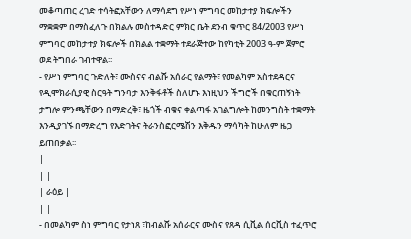መቆጣጠር ረገድ ተሳትፎአቸውን ለማሳደግ የሥነ ምግባር መከታተያ ክፍሎችን ማቋቋም በማስፈለጉ በክልሉ መስተዳድር ምክር ቤት ደንብ ቁጥር 84/2003 የሥነ ምግባር መከታተያ ክፍሎች በክልል ተቋማት ተደራጅተው ከየካቲት 2003 ዓ-ም ጀምሮ ወደ ትግበራ ገብተዋል፡፡
- የሥነ ምግባር ጉድለት፣ ሙስናና ብልሹ አሰራር የልማት፣ የመልካም አስተደዳርና የዲሞክራሲያዊ ስርዓት ግንባታ እንቅፋቶች ስለሆኑ እነዚህን ችግሮች በቁርጠኝነት ታግሎ ምንጫቸውን በማድረቅ፣ ዜጎች ብቁና ቀልጣፋ አገልግሎት ከመንግስት ተቋማት እንዲያገኙ በማድረግ የእድገትና ትራንስፎርሜሽን እቅዱን ማሳካት ከሁለም ዜጋ ይጠበቃል፡፡
|
| |
| ራዕይ |
| |
- በመልካም ስነ ምግባር የታነጸ ፣ከብልሹ አሰራርና ሙስና የጸዳ ሲቪል ሰርቪስ ተፈጥሮ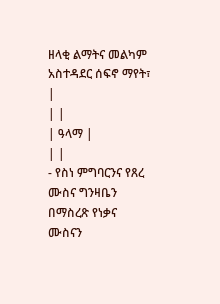ዘላቂ ልማትና መልካም አስተዳደር ሰፍኖ ማየት፣
|
| |
| ዓላማ |
| |
- የስነ ምግባርንና የጸረ ሙስና ግንዛቤን በማስረጽ የነቃና ሙስናን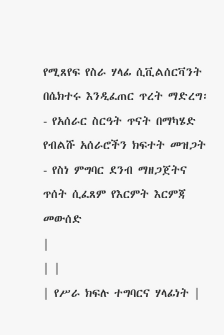የሚጸየፍ የስራ ሃላፊ ሲቪልሰርቫንት በሴክተሩ እንዲፈጠር ጥረት ማድረግ፡
- የአሰራር ስርዓት ጥናት በማካሄድ የብልሹ አሰራሮችን ክፍተት መዝጋት
- የስነ ምግባር ደንብ ማዘጋጀትና ጥሰት ሲፈጸም የእርምት እርምጃ መውሰድ
|
| |
| የሥራ ክፍሉ ተግባርና ሃላፊነት |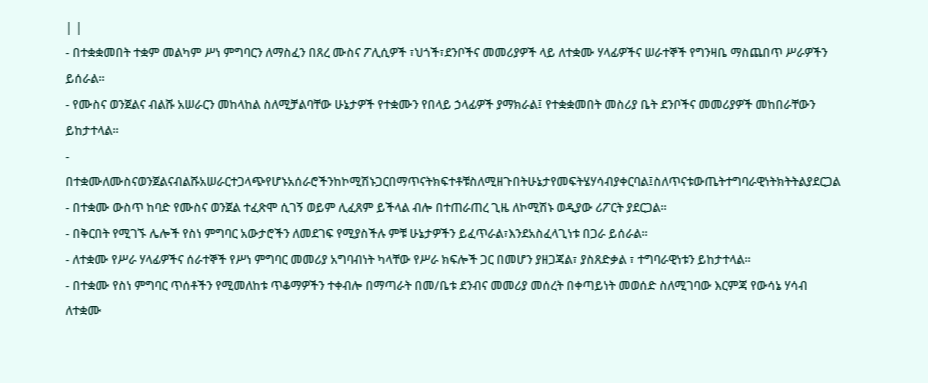| |
- በተቋቋመበት ተቋም መልካም ሥነ ምግባርን ለማስፈን በጸረ ሙስና ፖሊሲዎች ፣ህጎች፣ደንቦችና መመሪያዎች ላይ ለተቋሙ ሃላፊዎችና ሠራተኞች የግንዛቤ ማስጨበጥ ሥራዎችን ይሰራል፡፡
- የሙስና ወንጀልና ብልሹ አሠራርን መከላከል ስለሚቻልባቸው ሁኔታዎች የተቋሙን የበላይ ኃላፊዎች ያማክራል፤ የተቋቋመበት መስሪያ ቤት ደንቦችና መመሪያዎች መከበራቸውን ይከታተላል፡፡
- በተቋሙለሙስናወንጀልናብልሹአሠራርተጋላጭየሆኑአሰራሮችንከኮሚሽኑጋርበማጥናትክፍተቶቹስለሚዘጉበትሁኔታየመፍትሄሃሳብያቀርባል፤ስለጥናቱውጤትተግባራዊነትክትትልያደርጋል
- በተቋሙ ውስጥ ከባድ የሙስና ወንጀል ተፈጽሞ ሲገኝ ወይም ሊፈጸም ይችላል ብሎ በተጠራጠረ ጊዜ ለኮሚሽኑ ወዲያው ሪፖርት ያደርጋል፡፡
- በቅርበት የሚገኙ ሌሎች የስነ ምግባር አውታሮችን ለመደገፍ የሚያስችሉ ምቹ ሁኔታዎችን ይፈጥራል፣እንደአስፈላጊነቱ በጋራ ይሰራል፡፡
- ለተቋሙ የሥራ ሃላፊዎችና ሰራተኞች የሥነ ምግባር መመሪያ አግባብነት ካላቸው የሥራ ክፍሎች ጋር በመሆን ያዘጋጃል፣ ያስጸድቃል ፣ ተግባራዊነቱን ይከታተላል፡፡
- በተቋሙ የስነ ምግባር ጥሰቶችን የሚመለከቱ ጥቆማዎችን ተቀብሎ በማጣራት በመ/ቤቱ ደንብና መመሪያ መሰረት በቀጣይነት መወሰድ ስለሚገባው እርምጃ የውሳኔ ሃሳብ ለተቋሙ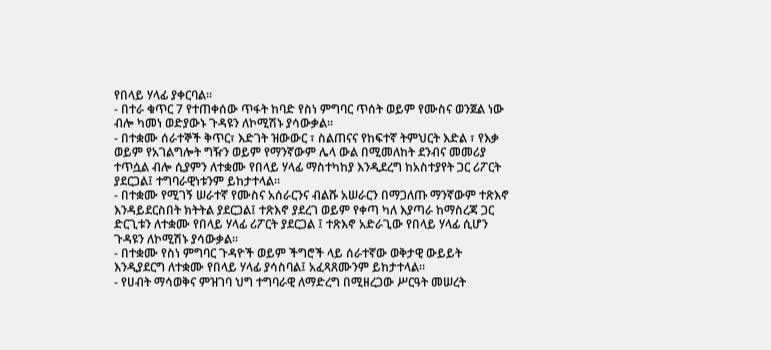የበላይ ሃላፊ ያቀርባል፡፡
- በተራ ቁጥር 7 የተጠቀሰው ጥፋት ከባድ የስነ ምግባር ጥሰት ወይም የሙስና ወንጀል ነው ብሎ ካመነ ወድያውኑ ጉዳዩን ለኮሚሽኑ ያሳውቃል፡፡
- በተቋሙ ሰራተኞች ቅጥር፣ እድገት ዝውውር ፣ ስልጠናና የከፍተኛ ትምህርት እድል ፣ የእቃ ወይም የአገልግሎት ግዥን ወይም የማንኛውም ሌላ ውል በሚመለከት ደንብና መመሪያ ተጥሷል ብሎ ሲያምን ለተቋሙ የበላይ ሃላፊ ማስተካከያ እንዲደረግ ከአስተያየት ጋር ሪፖርት ያደርጋል፤ ተግባራዊነቱንም ይከታተላል፡፡
- በተቋሙ የሚገኝ ሠራተኛ የሙስና አሰራርንና ብልሹ አሠራርን በማጋለጡ ማንኛውም ተጽእኖ እንዳይደርስበት ክትትል ያደርጋል፤ ተጽእኖ ያደረገ ወይም የቀጣ ካለ እያጣራ ከማስረጃ ጋር ድርጊቱን ለተቋሙ የበላይ ሃላፊ ሪፖርት ያደርጋል ፤ ተጽእኖ አድራጊው የበላይ ሃላፊ ሲሆን ጉዳዩን ለኮሚሽኑ ያሳውቃል፡፡
- በተቋሙ የስነ ምግባር ጉዳዮች ወይም ችግሮች ላይ ሰራተኛው ወቅታዊ ውይይት እንዲያደርግ ለተቋሙ የበላይ ሃላፊ ያሳስባል፤ አፈጻጸሙንም ይከታተላል፡፡
- የሀብት ማሳወቅና ምዝገባ ህግ ተግባራዊ ለማድረግ በሚዘረጋው ሥርዓት መሠረት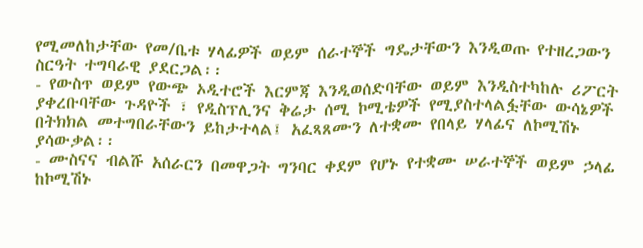የሚመለከታቸው የመ/ቤቱ ሃላፊዎች ወይም ሰራተኞች ግዴታቸውን እንዲወጡ የተዘረጋውን ስርዓት ተግባራዊ ያደርጋል፡፡
- የውስጥ ወይም የውጭ ኦዲተሮች እርምጃ እንዲወሰድባቸው ወይም እንዲስተካከሉ ሪፖርት ያቀረቡባቸው ጉዳዮች ፣ የዲስፕሊንና ቅሬታ ሰሚ ኮሚቴዎች የሚያስተላልፏቸው ውሳኔዎች በትክክል መተግበራቸውን ይከታተላል፤ አፈጻጸሙን ለተቋሙ የበላይ ሃላፊና ለኮሚሽኑ ያሳውቃል፡፡
- ሙስናና ብልሹ አሰራርን በመዋጋት ግንባር ቀደም የሆኑ የተቋሙ ሠራተኞች ወይም ኃላፊ ከኮሚሽኑ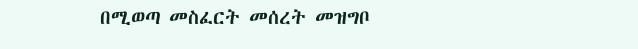በሚወጣ መስፈርት መሰረት መዝግቦ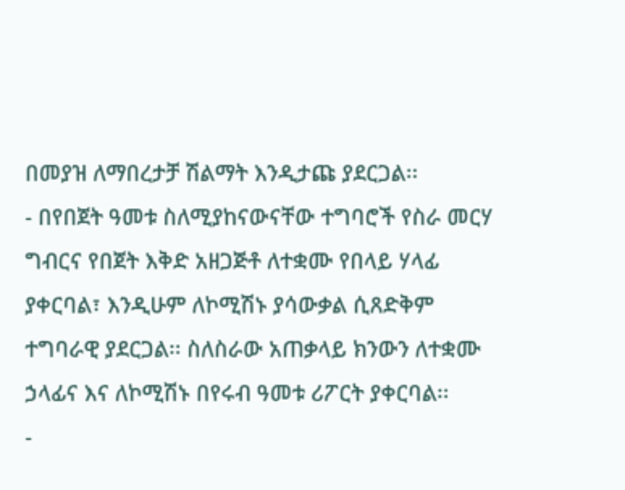በመያዝ ለማበረታቻ ሽልማት እንዲታጩ ያደርጋል፡፡
- በየበጀት ዓመቱ ስለሚያከናውናቸው ተግባሮች የስራ መርሃ ግብርና የበጀት እቅድ አዘጋጅቶ ለተቋሙ የበላይ ሃላፊ ያቀርባል፣ እንዲሁም ለኮሚሽኑ ያሳውቃል ሲጸድቅም ተግባራዊ ያደርጋል፡፡ ስለስራው አጠቃላይ ክንውን ለተቋሙ ኃላፊና እና ለኮሚሽኑ በየሩብ ዓመቱ ሪፖርት ያቀርባል፡፡
-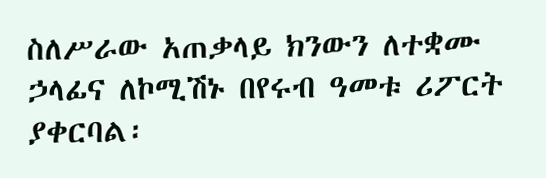ስለሥራው አጠቃላይ ክንውን ለተቋሙ ኃላፊና ለኮሚሽኑ በየሩብ ዓመቱ ሪፖርት ያቀርባል፡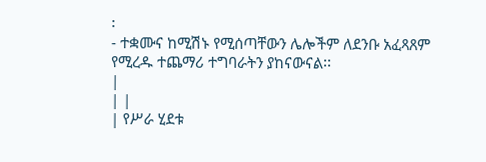፡
- ተቋሙና ከሚሽኑ የሚሰጣቸውን ሌሎችም ለደንቡ አፈጻጸም የሚረዱ ተጨማሪ ተግባራትን ያከናውናል፡፡
|
| |
| የሥራ ሂደቱ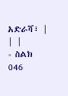አድራሻ፣ |
| |
- ስልክ 046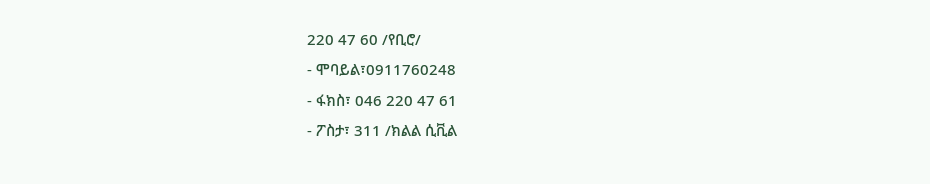220 47 60 /የቢሮ/
- ሞባይል፣0911760248
- ፋክስ፣ 046 220 47 61
- ፖስታ፣ 311 /ክልል ሲቪል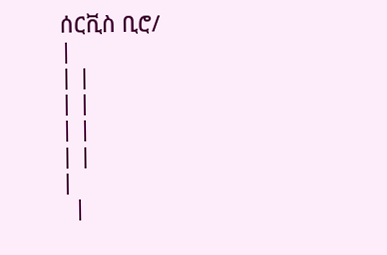ሰርቪስ ቢሮ/
|
| |
| |
| |
| |
|
  |